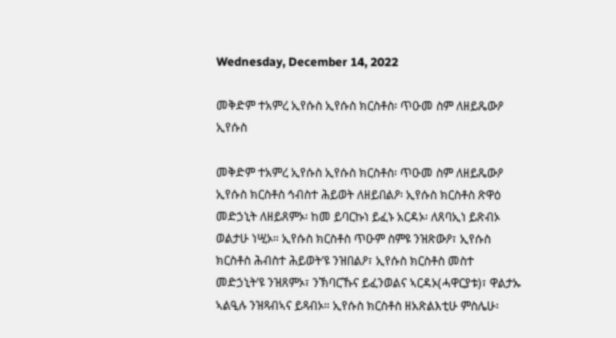Wednesday, December 14, 2022

መቅድም ተአምረ ኢየሱስ ኢየሱስ ክርስቶስ፡ ጥዑመ ስም ለዘይጼውዖ ኢየሱስ

መቅድም ተአምረ ኢየሱስ ኢየሱስ ክርስቶስ፡ ጥዑመ ስም ለዘይጼውዖ ኢየሱስ ክርስቶስ ኅብስተ ሕይወት ለዘይበልዖ፡ ኢየሱስ ክርስቶስ ጽዋዕ መድኃኒት ለዘይጸምኦ፡ ከመ ይባርኩነ ይፈኑ አርዳኦ፡ ለጸባኢነ ይጽብኦ ወልታሁ ነሢኦ። ኢየሱስ ክርስቶስ ጥዑም ስምዩ ንዝጽውዖ፣ ኢየሱስ ክርስቶስ ሕብስተ ሕይወት’ዩ ንዝበልዖ፣ ኢየሱስ ክርስቶስ መስተ መድኃኒት’ዩ ንዝጸምኦ፣ ንኽባርኹና ይፈንወልና ኣርዳኦ(ሓዋርያቱ)፣ ዋልታኡ ኣልዒሉ ንዝጻብኣና ይጻብኦ። ኢየሱስ ክርስቶስ ዘአጽልእቲሁ ምስሌሁ፡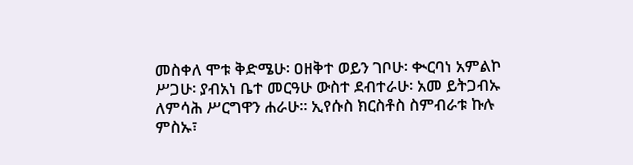መስቀለ ሞቱ ቅድሜሁ፡ ዐዘቅተ ወይን ገቦሁ፡ ቊርባነ አምልኮ ሥጋሁ፡ ያብአነ ቤተ መርዓሁ ውስተ ደብተራሁ፡ አመ ይትጋብኡ ለምሳሕ ሥርግዋን ሐራሁ። ኢየሱስ ክርስቶስ ስምብራቱ ኩሉ ምስኡ፣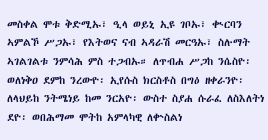መስቀል ሞቱ ቅድሚኡ፣ ዒላ ወይኒ ኢዩ ገቦኡ፣ ቊርባን ኣምልኾ ሥጋኡ፣ የእትወና ናብ ኣዳራሽ መርዓኡ፣ ስሉማት ኣገልገልቱ ንምሳሕ ምስ ተጋብኡ። ለጥብሐ ሥጋከ ንሴስዮ፡ ወለነቅዐ ደምከ ንረውዮ፡ ኢየሱስ ክርስቶስ በግዕ ዘቀራንዮ፡ ለላህይከ ንትሜነይ ከመ ንርአዮ፡ ውስተ ስያሐ ሱራፈ ለስእለትነ ደዮ፡ ወበሕማመ ሞትከ አምላካዊ ለቍስልነ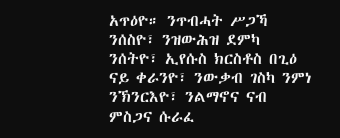አጥዕዮ። ንጥብሓት ሥጋኻ ንሰስዮ፣ ንዝውሕዝ ደምካ ንሰትዮ፣ ኢየሱስ ክርስቶስ በጊዕ ናይ ቀራንዮ፣ ንውቃብ ገስካ ንምነ ንኽንርእዮ፣ ንልማኖና ናብ ምስጋና ሱራፈ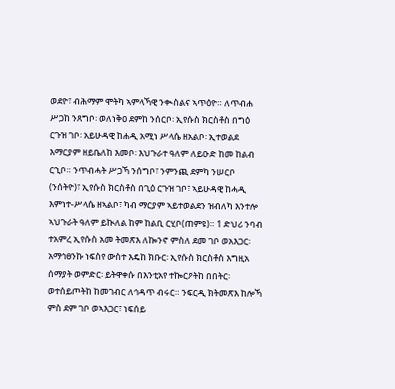ወደዮ፣ ብሕማም ሞትካ ኣምላኻዊ ንቊስልና ኣጥዕዮ። ለጥብሐ ሥጋከ ንጸግቦ፡ ወለነቅዐ ደምከ ንሰርቦ፡ ኢየሱስ ክርስቶስ በግዕ ርጉዝ ገቦ፡ አይሁዳዊ ከሐዲ አሚነ ሥላሴ ዘአልቦ፡ ኢተወልደ እማርያም ዘይቤለከ እመቦ፡ እህጉራተ ዓለም ለይዑድ ከመ ከልብ ርኂቦ። ንጥብሓት ሥጋኻ ንሰግቦ፣ ንምንጪ ደምካ ንሠርቦ (ንሰትዮ)፣ ኢየሱስ ክርስቶስ በጊዕ ርጉዝ ገቦ፣ ኣይሁዳዊ ከሓዲ እምነተ-ሥላሴ ዘኣልቦ፣ ካብ ማርያም ኣይተወልደን ዝብለካ እንተሎ ኣህጉራት ዓለም ይኲለል ከም ከልቢ ርሂቦ(ጠምዩ)። 1 ድህሪ ንባብ ተአምረ ኢየሱስ አመ ትመጽእ ለኰንኖ ምስለ ደመ ገቦ ወአእጋር፡ አማኅፀንኩ ነፍስየ ውስተ እዴከ ክቡር፡ ኢየሱስ ክርስቶስ እግዚአ ሰማያት ወምድር፡ ይትዋቀሱ በእንቲአየ ተኰርዖትከ በበትር፡ ወተሰይጦትከ ከመገብር ለኅዳጥ ብሩር። ንፍርዲ ክትመጽእ ከሎኻ ምስ ደም ገቦ ወኣእጋር፣ ነፍሰይ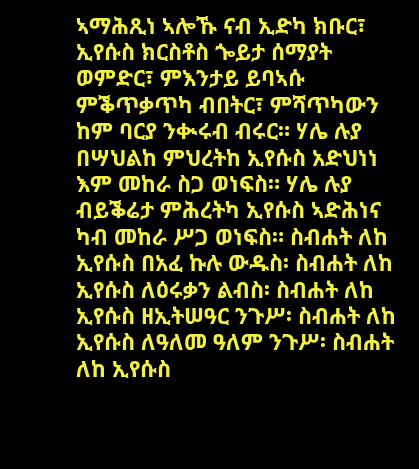ኣማሕጺነ ኣሎኹ ናብ ኢድካ ክቡር፣ ኢየሱስ ክርስቶስ ጐይታ ሰማያት ወምድር፣ ምእንታይ ይባኣሱ ምቕጥቃጥካ ብበትር፣ ምሻጥካውን ከም ባርያ ንቊሩብ ብሩር። ሃሌ ሉያ በሣህልከ ምህረትከ ኢየሱስ አድህነነ እም መከራ ስጋ ወነፍስ። ሃሌ ሉያ ብይቕሬታ ምሕረትካ ኢየሱስ ኣድሕነና ካብ መከራ ሥጋ ወነፍስ። ስብሐት ለከ ኢየሱስ በአፈ ኩሉ ውዱስ፡ ስብሐት ለከ ኢየሱስ ለዕሩቃን ልብስ፡ ስብሐት ለከ ኢየሱስ ዘኢትሠዓር ንጉሥ፡ ስብሐት ለከ ኢየሱስ ለዓለመ ዓለም ንጉሥ፡ ስብሐት ለከ ኢየሱስ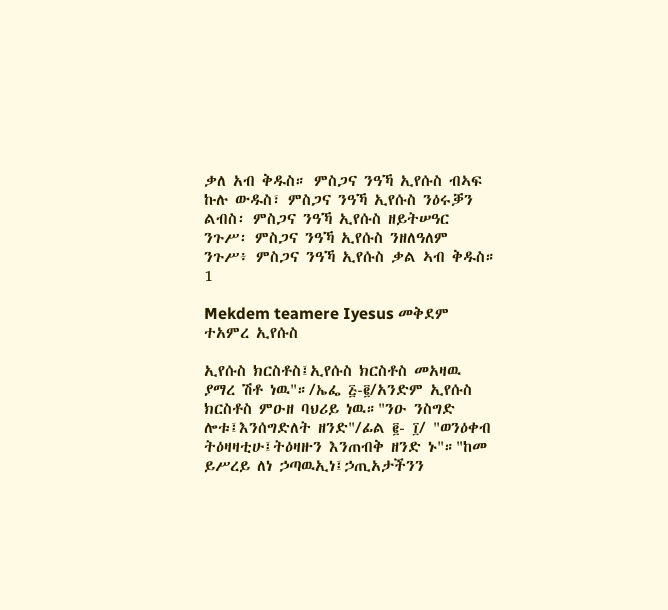ቃለ አብ ቅዱስ። ምስጋና ንዓኻ ኢየሱስ ብኣፍ ኩሉ ውዱስ፣ ምስጋና ንዓኻ ኢየሱስ ንዕሩቓን ልብስ፡ ምስጋና ንዓኻ ኢየሱስ ዘይትሠዓር ንጉሥ፡ ምስጋና ንዓኻ ኢየሱስ ንዘለዓለም ንጉሥ፥ ምስጋና ንዓኻ ኢየሱስ ቃል ኣብ ቅዱስ። 1

Mekdem teamere Iyesus መቅደም ተአምረ ኢየሱስ

ኢየሱስ ክርስቶስ፤ኢየሱስ ክርስቶስ መአዛዉ ያማረ ሽቶ ነዉ"።/ኤፌ ፭-፪/አንድም ኢየሱስ ክርስቶስ ምዑዘ ባህሪይ ነዉ።"ንዑ ንስግድ ሎቱ፤እንሰግድለት ዘንድ"/ፊል ፪- ፲/ "ወንዕቀብ ትዕዛዛቲሁ፤ትዕዛዙን እንጠብቅ ዘንድ ኑ"።"ከመ ይሥረይ ለነ ኃጣዉኢነ፤ኃጢአታችንን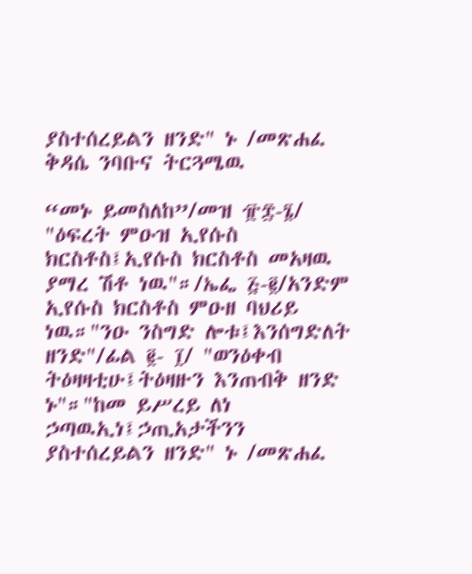ያስተሰረይልን ዘንድ" ኑ /መጽሐፈ ቅዳሴ ንባቡና ትርጓሜዉ

“መኑ ይመስለከ”/መዝ ፹፰-፮/ "ዕፍረት ምዑዝ ኢየሱስ ክርስቶስ፤ኢየሱስ ክርስቶስ መአዛዉ ያማረ ሽቶ ነዉ"።/ኤፌ ፭-፪/አንድም ኢየሱስ ክርስቶስ ምዑዘ ባህሪይ ነዉ።"ንዑ ንስግድ ሎቱ፤እንሰግድለት ዘንድ"/ፊል ፪- ፲/ "ወንዕቀብ ትዕዛዛቲሁ፤ትዕዛዙን እንጠብቅ ዘንድ ኑ"።"ከመ ይሥረይ ለነ ኃጣዉኢነ፤ኃጢአታችንን ያስተሰረይልን ዘንድ" ኑ /መጽሐፈ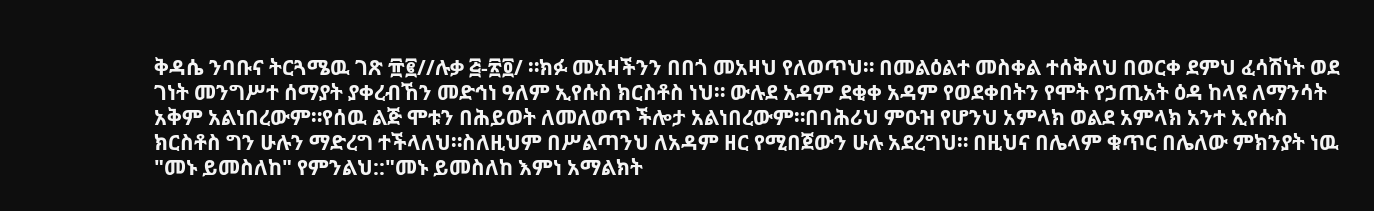ቅዳሴ ንባቡና ትርጓሜዉ ገጽ ፹፪//ሉቃ ፭-፳፬/ ።ክፉ መአዛችንን በበጎ መአዛህ የለወጥህ። በመልዕልተ መስቀል ተሰቅለህ በወርቀ ደምህ ፈሳሽነት ወደ ገነት መንግሥተ ሰማያት ያቀረብኸን መድኅነ ዓለም ኢየሱስ ክርስቶስ ነህ። ውሉደ አዳም ደቂቀ አዳም የወደቀበትን የሞት የኃጢአት ዕዳ ከላዩ ለማንሳት አቅም አልነበረውም።የሰዉ ልጅ ሞቱን በሕይወት ለመለወጥ ችሎታ አልነበረውም።በባሕሪህ ምዑዝ የሆንህ አምላክ ወልደ አምላክ አንተ ኢየሱስ ክርስቶስ ግን ሁሉን ማድረግ ተችላለህ።ስለዚህም በሥልጣንህ ለአዳም ዘር የሚበጀውን ሁሉ አደረግህ። በዚህና በሌላም ቁጥር በሌለው ምክንያት ነዉ "መኑ ይመስለከ" የምንልህ::"መኑ ይመስለከ እምነ አማልክት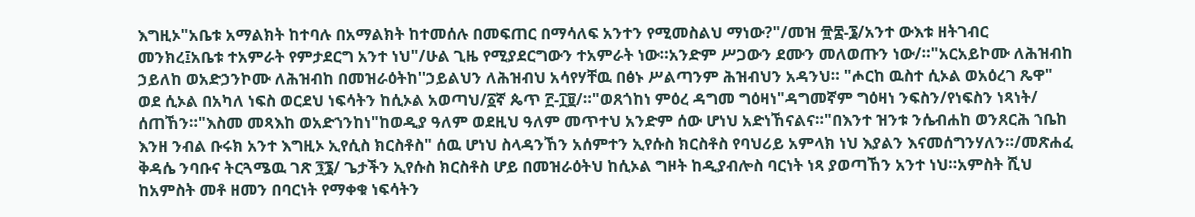እግዚኦ"አቤቱ አማልክት ከተባሉ በአማልክት ከተመሰሉ በመፍጠር በማሳለፍ አንተን የሚመስልህ ማነው?"/መዝ ፹፰-፮/አንተ ውእቱ ዘትገብር መንክረ፤አቤቱ ተአምራት የምታደርግ አንተ ነህ"/ሁል ጊዜ የሚያደርግውን ተአምራት ነው።አንድም ሥጋውን ደሙን መለወጡን ነው/።"አርአይኮሙ ለሕዝብከ ኃይለከ ወአድኃንኮሙ ለሕዝብከ በመዝራዕትከ''ኃይልህን ለሕዝብህ አሳየሃቸዉ በፅኑ ሥልጣንም ሕዝብህን አዳንህ። "ሖርከ ዉስተ ሲኦል ወአዕረገ ጼዋ" ወደ ሲኦል በአካለ ነፍስ ወርደህ ነፍሳትን ከሲኦል አወጣህ/፩ኛ ጴጥ ፫-፲፱/።"ወጸጎከነ ምዕረ ዳግመ ግዕዛነ"ዳግመኛም ግዕዛነ ንፍስን/የነፍስን ነጻነት/ ሰጠኸን።"እስመ መጻእከ ወአድኀንከነ"ከወዲያ ዓለም ወደዚህ ዓለም መጥተህ አንድም ሰው ሆነህ አድነኸናልና።"በእንተ ዝንቱ ንሴብሐከ ወንጸርሕ ኀቤከ እንዘ ንብል ቡሩክ አንተ እግዚኦ ኢየሲስ ክርስቶስ" ሰዉ ሆነህ ስላዳንኸን አሰምተን ኢየሱስ ክርስቶስ የባህሪይ አምላክ ነህ እያልን እናመሰግንሃለን።/መጽሐፈ ቅዳሴ ንባቡና ትርጓሜዉ ገጽ ፺፮/ ጌታችን ኢየሱስ ክርስቶስ ሆይ በመዝራዕትህ ከሲኦል ግዞት ከዲያብሎስ ባርነት ነጻ ያወጣኸን አንተ ነህ።አምስት ሺህ ከአምስት መቶ ዘመን በባርነት የማቀቁ ነፍሳትን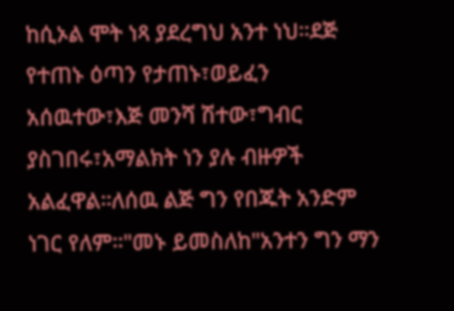ከሲኦል ሞት ነጻ ያደረግህ አንተ ነህ።ደጅ የተጠኑ ዕጣን የታጠኑ፣ወይፈን አሰዉተው፣እጅ መንሻ ሽተው፣ግብር ያስገበሩ፣አማልክት ነን ያሉ ብዙዎች አልፈዋል።ለሰዉ ልጅ ግን የበጁት አንድም ነገር የለም።"መኑ ይመስለከ"አንተን ግን ማን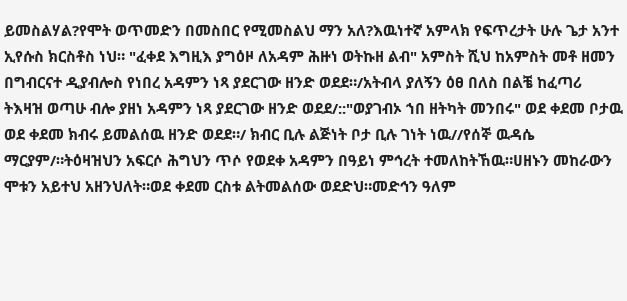ይመስልሃል?የሞት ወጥመድን በመስበር የሚመስልህ ማን አለ?እዉነተኛ አምላክ የፍጥረታት ሁሉ ጌታ አንተ ኢየሱስ ክርስቶስ ነህ። "ፈቀደ እግዚእ ያግዕዞ ለአዳም ሕዙነ ወትኩዘ ልብ" አምስት ሺህ ከአምስት መቶ ዘመን በግብርናተ ዲያብሎስ የነበረ አዳምን ነጻ ያደርገው ዘንድ ወደደ።/አትብላ ያለኝን ዕፀ በለስ በልቼ ከፈጣሪ ትእዛዝ ወጣሁ ብሎ ያዘነ አዳምን ነጻ ያደርገው ዘንድ ወደደ/::"ወያገብኦ ኀበ ዘትካት መንበሩ" ወደ ቀደመ ቦታዉ ወደ ቀደመ ክብሩ ይመልሰዉ ዘንድ ወደደ።/ ክብር ቢሉ ልጅነት ቦታ ቢሉ ገነት ነዉ//የሰኞ ዉዳሴ ማርያም/።ትዕዛዝህን አፍርሶ ሕግህን ጥሶ የወደቀ አዳምን በዓይነ ምኅረት ተመለከትኸዉ።ሀዘኑን መከራውን ሞቱን አይተህ አዘንህለት።ወደ ቀደመ ርስቱ ልትመልሰው ወደድህ።መድኅን ዓለም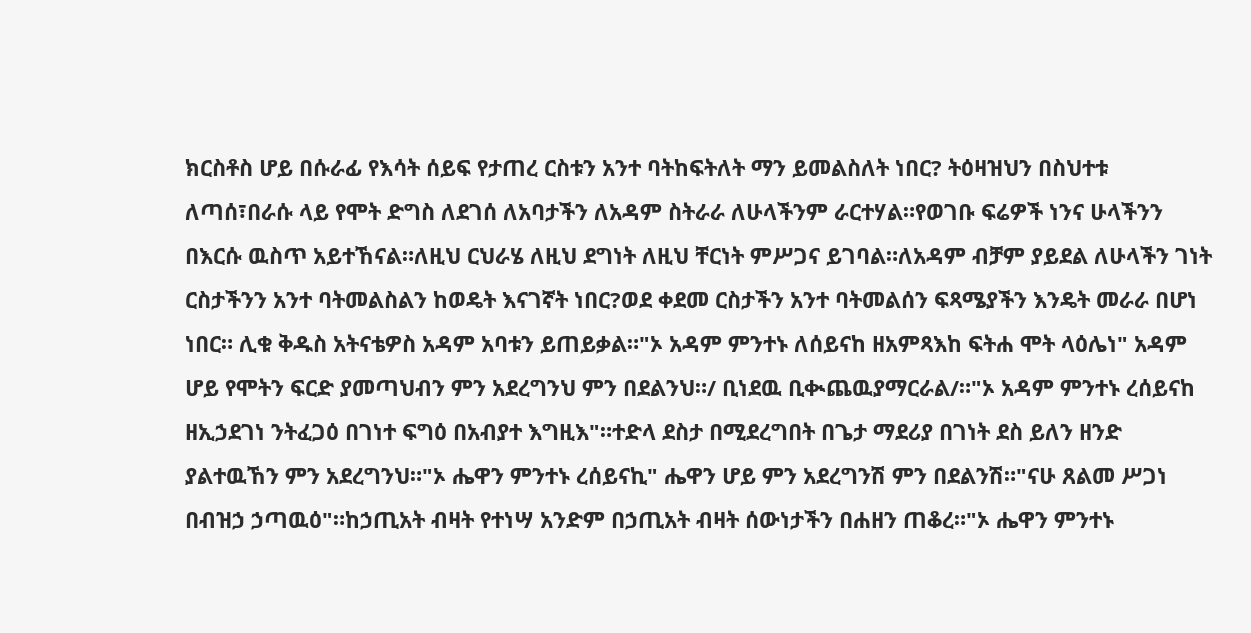ክርስቶስ ሆይ በሱራፊ የእሳት ሰይፍ የታጠረ ርስቱን አንተ ባትከፍትለት ማን ይመልስለት ነበር? ትዕዛዝህን በስህተቱ ለጣሰ፣በራሱ ላይ የሞት ድግስ ለደገሰ ለአባታችን ለአዳም ስትራራ ለሁላችንም ራርተሃል።የወገቡ ፍሬዎች ነንና ሁላችንን በእርሱ ዉስጥ አይተኸናል።ለዚህ ርህራሄ ለዚህ ደግነት ለዚህ ቸርነት ምሥጋና ይገባል።ለአዳም ብቻም ያይደል ለሁላችን ገነት ርስታችንን አንተ ባትመልስልን ከወዴት እናገኛት ነበር?ወደ ቀደመ ርስታችን አንተ ባትመልሰን ፍጻሜያችን እንዴት መራራ በሆነ ነበር። ሊቁ ቅዱስ አትናቴዎስ አዳም አባቱን ይጠይቃል።"ኦ አዳም ምንተኑ ለሰይናከ ዘአምጻእከ ፍትሐ ሞት ላዕሌነ" አዳም ሆይ የሞትን ፍርድ ያመጣህብን ምን አደረግንህ ምን በደልንህ።/ ቢነደዉ ቢቊጨዉያማርራል/።"ኦ አዳም ምንተኑ ረሰይናከ ዘኢኃደገነ ንትፈጋዕ በገነተ ፍግዕ በአብያተ እግዚእ"።ተድላ ደስታ በሚደረግበት በጌታ ማደሪያ በገነት ደስ ይለን ዘንድ ያልተዉኸን ምን አደረግንህ።"ኦ ሔዋን ምንተኑ ረሰይናኪ" ሔዋን ሆይ ምን አደረግንሽ ምን በደልንሽ።"ናሁ ጸልመ ሥጋነ በብዝኃ ኃጣዉዕ"።ከኃጢአት ብዛት የተነሣ አንድም በኃጢአት ብዛት ሰውነታችን በሐዘን ጠቆረ።"ኦ ሔዋን ምንተኑ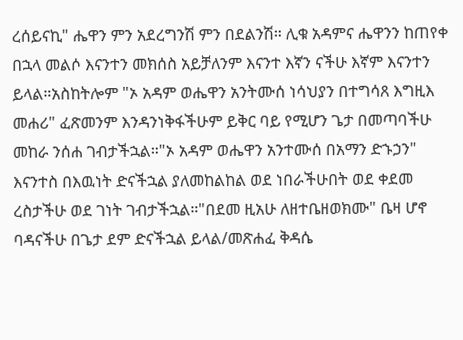ረሰይናኪ" ሔዋን ምን አደረግንሽ ምን በደልንሽ። ሊቁ አዳምና ሔዋንን ከጠየቀ በኋላ መልሶ እናንተን መክሰስ አይቻለንም እናንተ እኛን ናችሁ እኛም እናንተን ይላል።አስከትሎም "ኦ አዳም ወሔዋን አንትሙሰ ነሳህያን በተግሳጸ እግዚእ መሐሪ" ፈጽመንም እንዳንነቅፋችሁም ይቅር ባይ የሚሆን ጌታ በመጣባችሁ መከራ ንሰሐ ገብታችኋል።"ኦ አዳም ወሔዋን አንተሙሰ በአማን ድኁኃን" እናንተስ በእዉነት ድናችኋል ያለመከልከል ወደ ነበራችሁበት ወደ ቀደመ ረስታችሁ ወደ ገነት ገብታችኋል።"በደመ ዚአሁ ለዘተቤዘወክሙ" ቤዛ ሆኖ ባዳናችሁ በጌታ ደም ድናችኋል ይላል/መጽሐፈ ቅዳሴ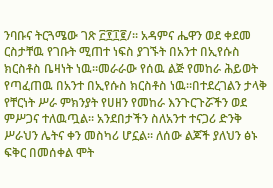ንባቡና ትርጓሜው ገጽ ፫፻፲፪/። አዳምና ሔዋን ወደ ቀደመ ርስታቸዉ የገቡት ሚጠተ ነፍስ ያገኙት በአንተ በኢየሱስ ክርስቶስ ቤዛነት ነዉ።መራራው የሰዉ ልጅ የመከራ ሕይወት የጣፈጠዉ በአንተ በኢየሱስ ክርስቶስ ነዉ።በተደረገልን ታላቅ የቸርነት ሥራ ምክንያት የሀዘን የመከራ እንጉርጉሯችን ወደ ምሥጋና ተለዉጧል። አንደበታችን ስለአንተ ተናጋሪ ድንቅ ሥራህን ሌትና ቀን መስካሪ ሆኗል። ለሰው ልጆች ያለህን ፅኑ ፍቅር በመሰቀል ሞት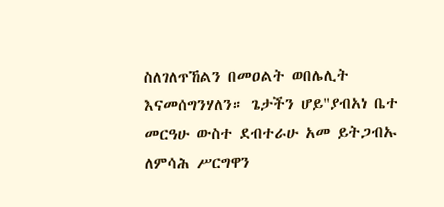ስለገለጥኸልን በመዐልት ወበሌሊት እናመሰግንሃለን። ጌታችን ሆይ"ያብአነ ቤተ መርዓሁ ውስተ ደብተራሁ አመ ይትጋብኡ ለምሳሕ ሥርግዋን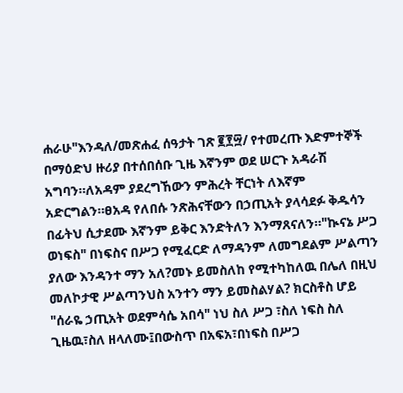ሐራሁ"እንዳለ/መጽሐፈ ሰዓታት ገጽ ፪፻፵/ የተመረጡ እድምተኞች በማዕድህ ዙሪያ በተሰበሰቡ ጊዜ እኛንም ወደ ሠርጉ አዳራሽ አግባን።ለአዳም ያደረግኸውን ምሕረት ቸርነት ለእኛም አድርግልን።ፀአዳ የለበሱ ንጽሕናቸውን በኃጢአት ያላሳደፉ ቅዱሳን በፊትህ ሲታደሙ እኛንም ይቅር እንድትለን እንማጸናለን።"ኲናኔ ሥጋ ወነፍስ" በነፍስና በሥጋ የሚፈርድ ለማዳንም ለመግደልም ሥልጣን ያለው እንዳንተ ማን አለ?መኑ ይመስለከ የሚተካከለዉ በሌለ በዚህ መለኮታዊ ሥልጣንህስ አንተን ማን ይመስልሃል? ክርስቶስ ሆይ "ሰራዬ ኃጢአት ወደምሳሴ አበሳ" ነህ ስለ ሥጋ ፣ስለ ነፍስ ስለ ጊዜዉ፣ስለ ዘላለሙ፤በውስጥ በአፍአ፣በነፍስ በሥጋ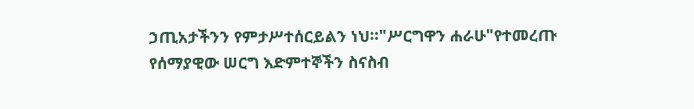ኃጢአታችንን የምታሥተሰርይልን ነህ።"ሥርግዋን ሐራሁ"የተመረጡ የሰማያዊው ሠርግ እድምተኞችን ስናስብ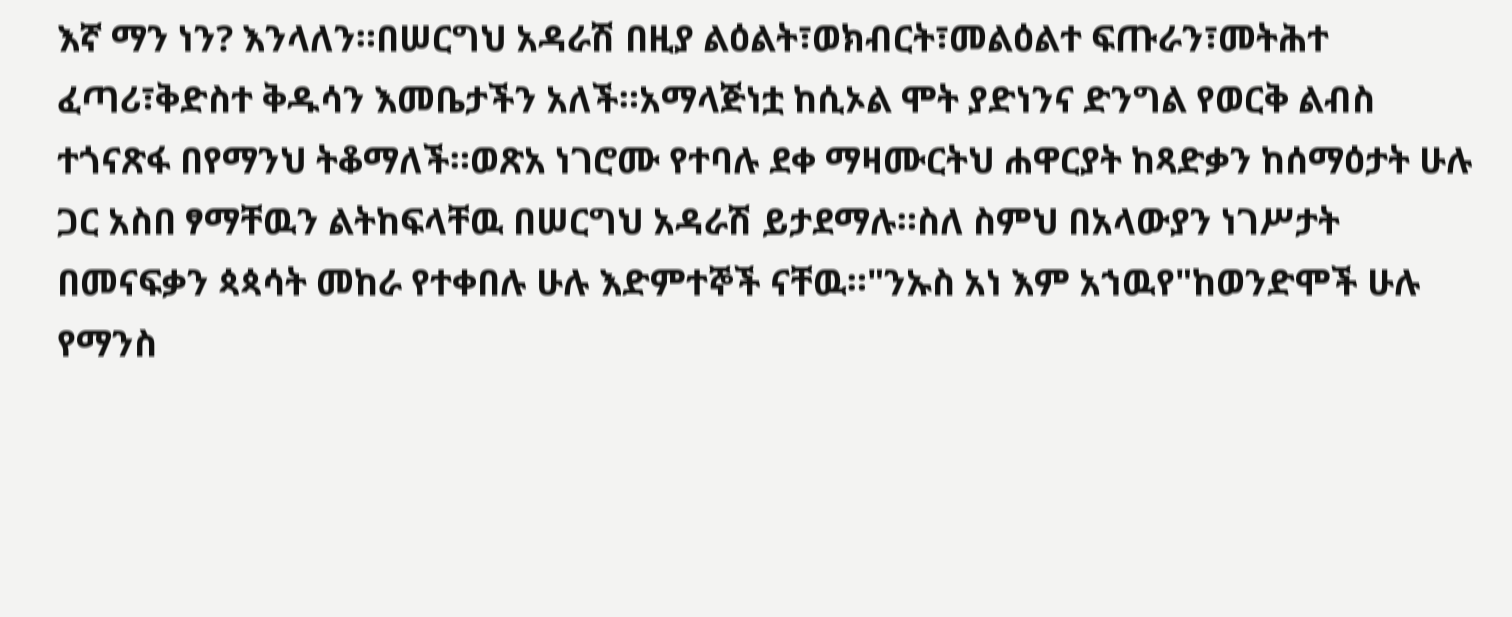እኛ ማን ነን? እንላለን።በሠርግህ አዳራሽ በዚያ ልዕልት፣ወክብርት፣መልዕልተ ፍጡራን፣መትሕተ ፈጣሪ፣ቅድስተ ቅዱሳን እመቤታችን አለች።አማላጅነቷ ከሲኦል ሞት ያድነንና ድንግል የወርቅ ልብስ ተጎናጽፋ በየማንህ ትቆማለች።ወጽአ ነገሮሙ የተባሉ ደቀ ማዛሙርትህ ሐዋርያት ከጻድቃን ከሰማዕታት ሁሉ ጋር አስበ ፃማቸዉን ልትከፍላቸዉ በሠርግህ አዳራሽ ይታደማሉ።ስለ ስምህ በአላውያን ነገሥታት በመናፍቃን ጳጳሳት መከራ የተቀበሉ ሁሉ እድምተኞች ናቸዉ።"ንኡስ አነ እም አኀዉየ"ከወንድሞች ሁሉ የማንስ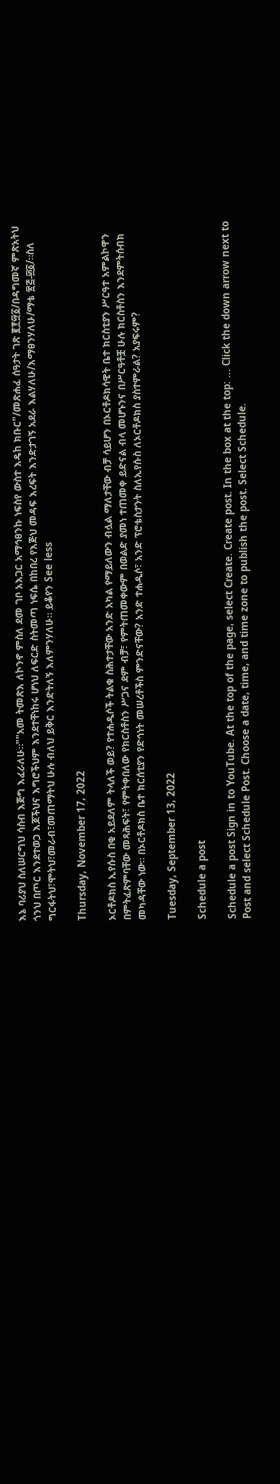እኔ ባሪያህ ስለሠርግህ ሳስብ እጅግ እፈራለሁ።""አመ ትመጽእ ለኮንኖ ምስለ ደመ ገቦ አእጋር አማኅፀንኩ ነፍስየ ውስተ እዴከ ክቡር"/መጽሐፈ ሰዓታት ገጽ ፪፻፵፩/በዳግመኛ ምጽአትህ ጎንህ በጦር እንደተወጋ እጆችህና እግሮችህም እንደተቸነከሩ ሆነህ ለፍርድ ስትመጣ ነፍሴ በከበረ የእጅህ መዳፍ እረፍት እንድታገኝ አደራ እልሃለሁ/እማፀንሃለሁ/ማቴ ፳፭-፴፩/።ስለ ግርፋትህ፣ሞትህ፣መራብ፣መጠማትህ ሁሉ ብለህ ይቅር እንድትለኝ እለምንሃለሁ። ይቆየን See less

Thursday, November 17, 2022

ኦርቶዶክስ ኢየሱስ በቂ አይደለም ትላለች ወይ? የተሐዲሶች ትልቁ ስሕተታቸው አንድ አካል የማይለውን ብሏል ማለታቸው ብቻ ሳይሆን በኦርቶዶክሳዊት ቤተ ክርስቲያን ሥርዓተ አምልኮዋን በምትፈጽምባቸው መጻሕፍት፣ የምትቀበለው የክርስቶስን ሥጋና ደም ብቻ፣ የምትጠመቀውም በወልድ ያመነ ተጠመቀ ይድናል ብላ መሆኑንና በሥርዓቶቿ ሁሉ ክርስቶስን እንደምትሰብክ መካዳቸው ነው። በኦርቶዶክስ ቤተ ክርሰቲያን የድኅነት መሠረቶችስ ምንድናቸው? አንድ ተሐዲሶ፣ አንድ ፕሮቴስታንት ስለኢየሱስ ለኦርቶዶክስ ያስተምራል? አያፍሩም?

Tuesday, September 13, 2022

Schedule a post

Schedule a post Sign in to YouTube. At the top of the page, select Create. Create post. In the box at the top: ... Click the down arrow next to Post and select Schedule Post. Choose a date, time, and time zone to publish the post. Select Schedule.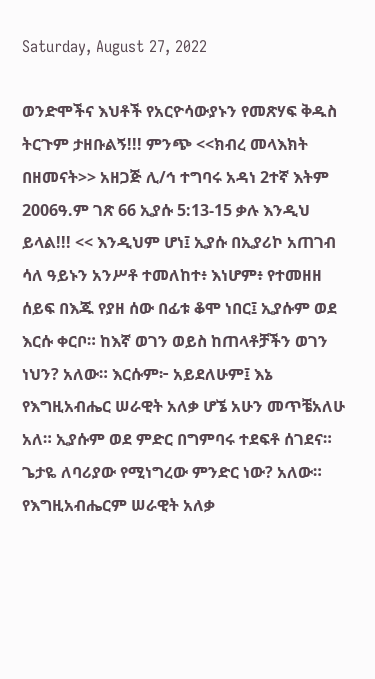Saturday, August 27, 2022

ወንድሞችና እህቶች የአርዮሳውያኑን የመጽሃፍ ቅዱስ ትርጉም ታዘቡልኝ!!! ምንጭ <<ክብረ መላእክት በዘመናት>> አዘጋጅ ሊ/ኅ ተግባሩ አዳነ 2ተኛ እትም 2006ዓ.ም ገጽ 66 ኢያሱ 5:13-15 ቃሉ እንዲህ ይላል!!! << እንዲህም ሆነ፤ ኢያሱ በኢያሪኮ አጠገብ ሳለ ዓይኑን አንሥቶ ተመለከተ፥ እነሆም፥ የተመዘዘ ሰይፍ በእጁ የያዘ ሰው በፊቱ ቆሞ ነበር፤ ኢያሱም ወደ እርሱ ቀርቦ። ከእኛ ወገን ወይስ ከጠላቶቻችን ወገን ነህን? አለው። እርሱም፦ አይደለሁም፤ እኔ የእግዚአብሔር ሠራዊት አለቃ ሆኜ አሁን መጥቼአለሁ አለ። ኢያሱም ወደ ምድር በግምባሩ ተደፍቶ ሰገደና። ጌታዬ ለባሪያው የሚነግረው ምንድር ነው? አለው። የእግዚአብሔርም ሠራዊት አለቃ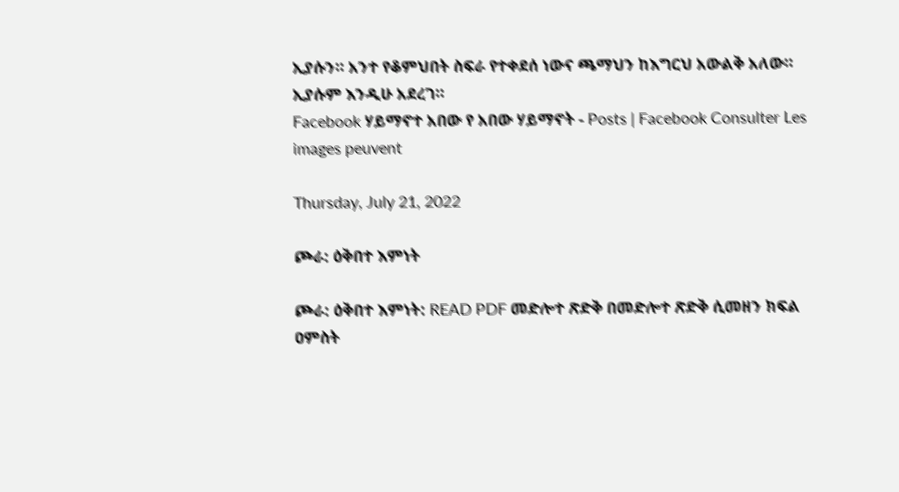ኢያሱን። አንተ የቆምህበት ስፍራ የተቀደሰ ነውና ጫማህን ከእግርህ አውልቅ አለው። ኢያሱም እንዲሁ አደረገ።
Facebook ሃይማኖተ አበው የ አበው ሃይማኖት - Posts | Facebook Consulter Les images peuvent

Thursday, July 21, 2022

ጮራ: ዕቅበተ እምነት

ጮራ: ዕቅበተ እምነት: READ PDF መድሎተ ጽድቅ በመድሎተ ጽድቅ ሲመዘን ክፍል ዐምስት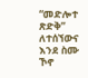“መድሎተ ጽድቅ” ለተሰኘውና እንደ ስሙ ኾኖ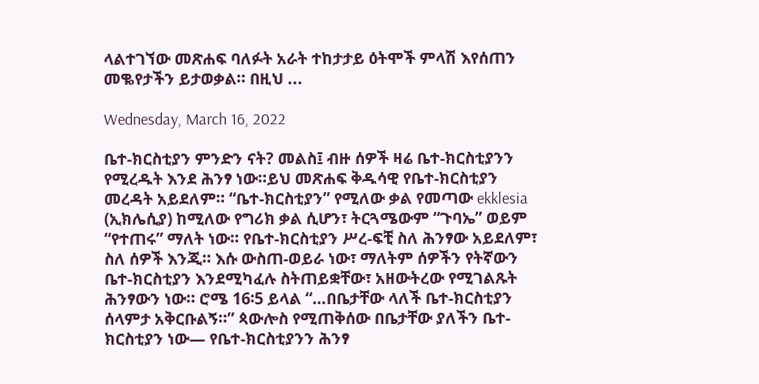ላልተገኘው መጽሐፍ ባለፉት አራት ተከታታይ ዕትሞች ምላሽ እየሰጠን መቈየታችን ይታወቃል። በዚህ ...

Wednesday, March 16, 2022

ቤተ-ክርስቲያን ምንድን ናት? መልስ፤ ብዙ ሰዎች ዛሬ ቤተ-ክርስቲያንን የሚረዱት እንደ ሕንፃ ነው።ይህ መጽሐፍ ቅዱሳዊ የቤተ-ክርስቲያን መረዳት አይደለም። “ቤተ-ክርስቲያን” የሚለው ቃል የመጣው ekklesia (ኢክሌሲያ) ከሚለው የግሪክ ቃል ሲሆን፣ ትርጓሜውም “ጉባኤ” ወይም “የተጠሩ” ማለት ነው። የቤተ-ክርስቲያን ሥረ-ፍቺ ስለ ሕንፃው አይደለም፣ ስለ ሰዎች እንጂ። እሱ ውስጠ-ወይራ ነው፣ ማለትም ሰዎችን የትኛውን ቤተ-ክርስቲያን እንደሚካፈሉ ስትጠይቋቸው፣ አዘውትረው የሚገልጹት ሕንፃውን ነው። ሮሜ 16፡5 ይላል “…በቤታቸው ላለች ቤተ-ክርስቲያን ሰላምታ አቅርቡልኝ።” ጳውሎስ የሚጠቅሰው በቤታቸው ያለችን ቤተ-ክርስቲያን ነው— የቤተ-ክርስቲያንን ሕንፃ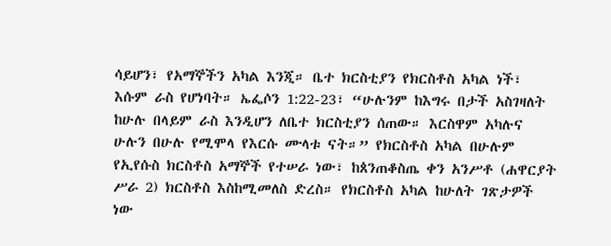ሳይሆን፣ የአማኞችን አካል እንጂ። ቤተ ክርስቲያን የክርስቶስ አካል ነች፣ እሱም ራስ የሆነባት። ኤፌሶን 1:22-23፣ “ሁሉንም ከእግሩ በታች አስገዛለት ከሁሉ በላይም ራስ እንዲሆን ለቤተ ክርስቲያን ሰጠው። እርስዋም አካሉና ሁሉን በሁሉ የሚሞላ የእርሱ ሙላቱ ናት።” የክርስቶስ አካል በሁሉም የኢየሱስ ክርስቶስ አማኞች የተሠራ ነው፣ ከጰንጠቆስጤ ቀን አንሥቶ (ሐዋርያት ሥራ 2) ክርስቶስ እስከሚመለስ ድረስ። የክርስቶስ አካል ከሁለት ገጽታዎች ነው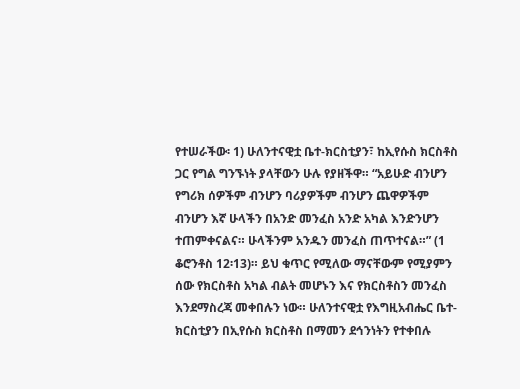የተሠራችው፡ 1) ሁለንተናዊቷ ቤተ-ክርስቲያን፣ ከኢየሱስ ክርስቶስ ጋር የግል ግንኙነት ያላቸውን ሁሉ የያዘችዋ። “አይሁድ ብንሆን የግሪክ ሰዎችም ብንሆን ባሪያዎችም ብንሆን ጨዋዎችም ብንሆን እኛ ሁላችን በአንድ መንፈስ አንድ አካል እንድንሆን ተጠምቀናልና። ሁላችንም አንዱን መንፈስ ጠጥተናል።” (1 ቆሮንቶስ 12፡13)። ይህ ቁጥር የሚለው ማናቸውም የሚያምን ሰው የክርስቶስ አካል ብልት መሆኑን እና የክርስቶስን መንፈስ እንደማስረጃ መቀበሉን ነው። ሁለንተናዊቷ የእግዚአብሔር ቤተ-ክርስቲያን በኢየሱስ ክርስቶስ በማመን ደኅንነትን የተቀበሉ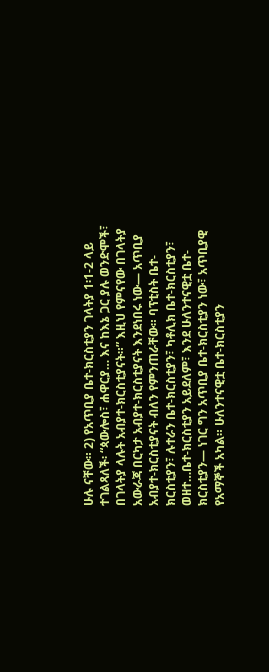ሁሉ ናቸው። 2) የአጥቢያ ቤተ-ክርስቲያን ገላትያ 1፡1-2 ላይ ተገልጻለች፡ “ጳውሎስ፣ ሐዋርያ… እና ከእኔ ጋር ያሉ ወንድሞች፣ በገላትያ ላሉት አብያተ-ክርስቲያናት።” እዚህ የምናየው በገላትያ አውራጃ በርካታ አብያተ-ክርስቲያናት እንደነበሩ ነው— አጥቢያ አብያተ-ክርስቲያናት ብለን የምንጠራቸው። ባፕቲስት ቤተ-ክርስቲያን፣ ሉተራን ቤተ-ክርስቲያን፣ ካቶሊክ ቤተ-ክርስቲያን፣ ወዘተ…ቤተ-ክርስቲያን አይደለም፣ እንደ ሁለንተናዊቷ ቤተ-ክርስቲያን— ነገር ግን አጥቢያ ቤተ-ክርስቲያን ነው፣ አጥቢያዊ የአማኞች አካል። ሁለንተናዊቷ ቤተ-ክርስቲያን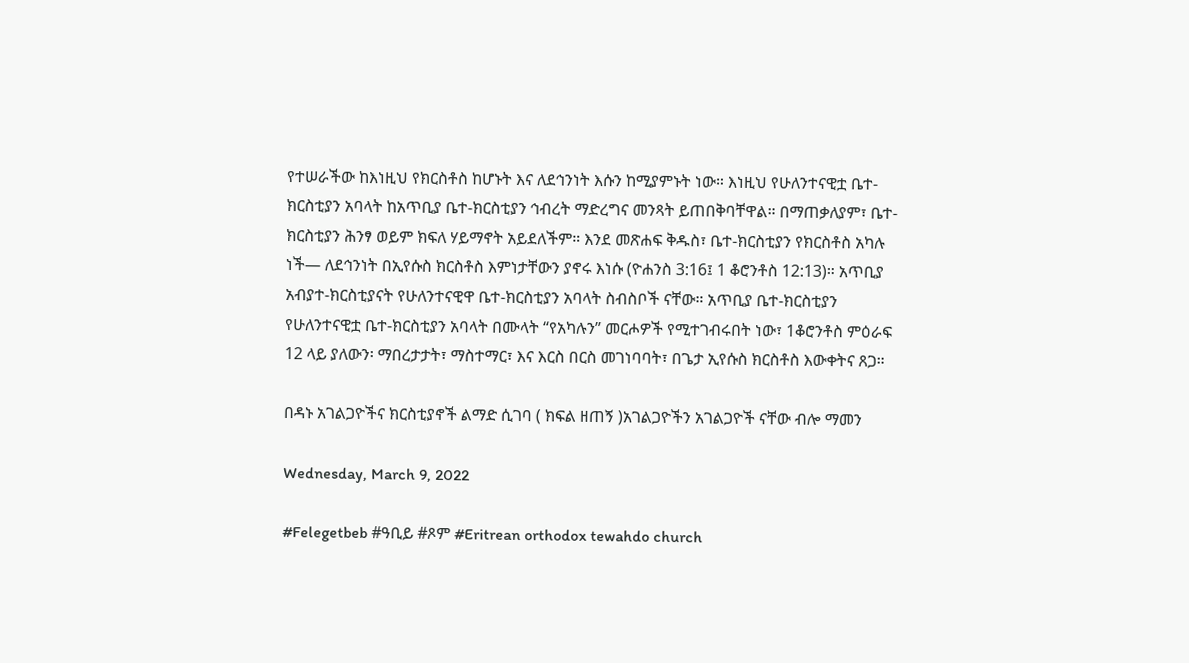የተሠራችው ከእነዚህ የክርስቶስ ከሆኑት እና ለደኅንነት እሱን ከሚያምኑት ነው። እነዚህ የሁለንተናዊቷ ቤተ-ክርስቲያን አባላት ከአጥቢያ ቤተ-ክርስቲያን ኅብረት ማድረግና መንጻት ይጠበቅባቸዋል። በማጠቃለያም፣ ቤተ-ክርስቲያን ሕንፃ ወይም ክፍለ ሃይማኖት አይደለችም። እንደ መጽሐፍ ቅዱስ፣ ቤተ-ክርስቲያን የክርስቶስ አካሉ ነች— ለደኅንነት በኢየሱስ ክርስቶስ እምነታቸውን ያኖሩ እነሱ (ዮሐንስ 3:16፤ 1 ቆሮንቶስ 12:13)። አጥቢያ አብያተ-ክርስቲያናት የሁለንተናዊዋ ቤተ-ክርስቲያን አባላት ስብስቦች ናቸው። አጥቢያ ቤተ-ክርስቲያን የሁለንተናዊቷ ቤተ-ክርስቲያን አባላት በሙላት “የአካሉን” መርሖዎች የሚተገብሩበት ነው፣ 1ቆሮንቶስ ምዕራፍ 12 ላይ ያለውን፡ ማበረታታት፣ ማስተማር፣ እና እርስ በርስ መገነባባት፣ በጌታ ኢየሱስ ክርስቶስ እውቀትና ጸጋ።

በዳኑ አገልጋዮችና ክርስቲያኖች ልማድ ሲገባ ( ክፍል ዘጠኝ )አገልጋዮችን አገልጋዮች ናቸው ብሎ ማመን

Wednesday, March 9, 2022

#Felegetbeb #ዓቢይ #ጾም #Eritrean orthodox tewahdo church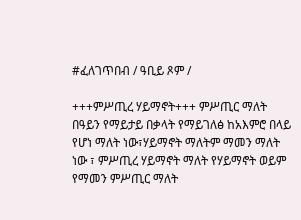#ፈለገጥበብ / ዓቢይ ጾም /

+++ምሥጢረ ሃይማኖት+++ ምሥጢር ማለት በዓይን የማይታይ በቃላት የማይገለፅ ከአእምሮ በላይ የሆነ ማለት ነው፣ሃይማኖት ማለትም ማመን ማለት ነው ፣ ምሥጢረ ሃይማኖት ማለት የሃይማኖት ወይም የማመን ምሥጢር ማለት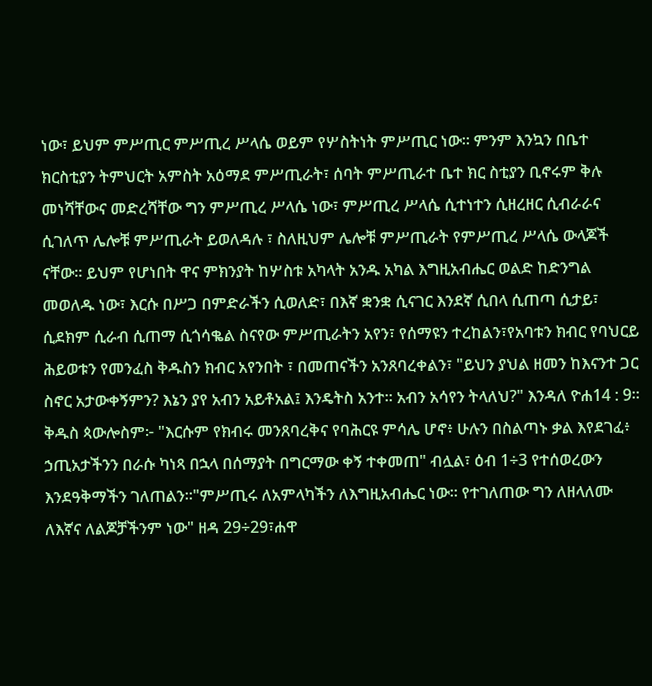ነው፣ ይህም ምሥጢር ምሥጢረ ሥላሴ ወይም የሦስትነት ምሥጢር ነው። ምንም እንኳን በቤተ ክርስቲያን ትምህርት አምስት አዕማደ ምሥጢራት፣ ሰባት ምሥጢራተ ቤተ ክር ስቲያን ቢኖሩም ቅሉ መነሻቸውና መድረሻቸው ግን ምሥጢረ ሥላሴ ነው፣ ምሥጢረ ሥላሴ ሲተነተን ሲዘረዘር ሲብራራና ሲገለጥ ሌሎቹ ምሥጢራት ይወለዳሉ ፣ ስለዚህም ሌሎቹ ምሥጢራት የምሥጢረ ሥላሴ ውላጆች ናቸው። ይህም የሆነበት ዋና ምክንያት ከሦስቱ አካላት አንዱ አካል እግዚአብሔር ወልድ ከድንግል መወለዱ ነው፣ እርሱ በሥጋ በምድራችን ሲወለድ፣ በእኛ ቋንቋ ሲናገር እንደኛ ሲበላ ሲጠጣ ሲታይ፣ ሲደክም ሲራብ ሲጠማ ሲጎሳቈል ስናየው ምሥጢራትን አየን፣ የሰማዩን ተረከልን፣የአባቱን ክብር የባህርይ ሕይወቱን የመንፈስ ቅዱስን ክብር አየንበት ፣ በመጠናችን አንጸባረቀልን፣ "ይህን ያህል ዘመን ከእናንተ ጋር ስኖር አታውቀኝምን? እኔን ያየ አብን አይቶአል፤ እንዴትስ አንተ። አብን አሳየን ትላለህ?" እንዳለ ዮሐ14 : 9። ቅዱስ ጳውሎስም፦ "እርሱም የክብሩ መንጸባረቅና የባሕርዩ ምሳሌ ሆኖ፥ ሁሉን በስልጣኑ ቃል እየደገፈ፥ ኃጢአታችንን በራሱ ካነጻ በኋላ በሰማያት በግርማው ቀኝ ተቀመጠ" ብሏል፣ ዕብ 1÷3 የተሰወረውን እንደዓቅማችን ገለጠልን።"ምሥጢሩ ለአምላካችን ለእግዚአብሔር ነው። የተገለጠው ግን ለዘላለሙ ለእኛና ለልጆቻችንም ነው" ዘዳ 29÷29፣ሐዋ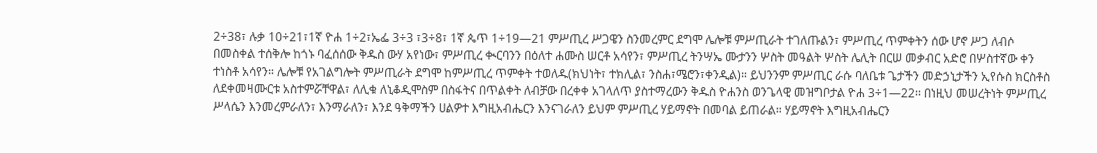2÷38፣ ሉቃ 10÷21፣1ኛ ዮሐ 1÷2፣ኤፌ 3÷3 ፣3÷8፣ 1ኛ ጴጥ 1÷19—21 ምሥጢረ ሥጋዌን ስንመረምር ደግሞ ሌሎቹ ምሥጢራት ተገለጡልን፣ ምሥጢረ ጥምቀትን ሰው ሆኖ ሥጋ ለብሶ በመስቀል ተሰቅሎ ከጎኑ ባፈሰሰው ቅዱስ ውሃ አየነው፣ ምሥጢረ ቊርባንን በዕለተ ሐሙስ ሠርቶ አሳየን፣ ምሥጢረ ትንሣኤ ሙታንን ሦስት መዓልት ሦስት ሌሊት በርሠ መቃብር አድሮ በሦስተኛው ቀን ተነስቶ አሳየን። ሌሎቹ የአገልግሎት ምሥጢራት ደግሞ ከምሥጢረ ጥምቀት ተወለዱ(ክህነት፣ ተክሊል፣ ንስሐ፣ሜሮን፣ቀንዲል)። ይህንንም ምሥጢር ራሱ ባለቤቱ ጌታችን መድኃኒታችን ኢየሱስ ክርስቶስ ለደቀመዛሙርቱ አስተምሯቸዋል፣ ለሊቁ ለኒቆዲሞስም በስፋትና በጥልቀት ለብቻው በረቀቀ አገላለጥ ያስተማረውን ቅዱስ ዮሐንስ ወንጌላዊ መዝግቦታል ዮሐ 3÷1—22፡፡ በነዚህ መሠረትነት ምሥጢረ ሥላሴን እንመረምራለን፣ እንማራለን፣ እንደ ዓቅማችን ሀልዎተ እግዚአብሔርን እንናገራለን ይህም ምሥጢረ ሃይማኖት በመባል ይጠራል። ሃይማኖት እግዚአብሔርን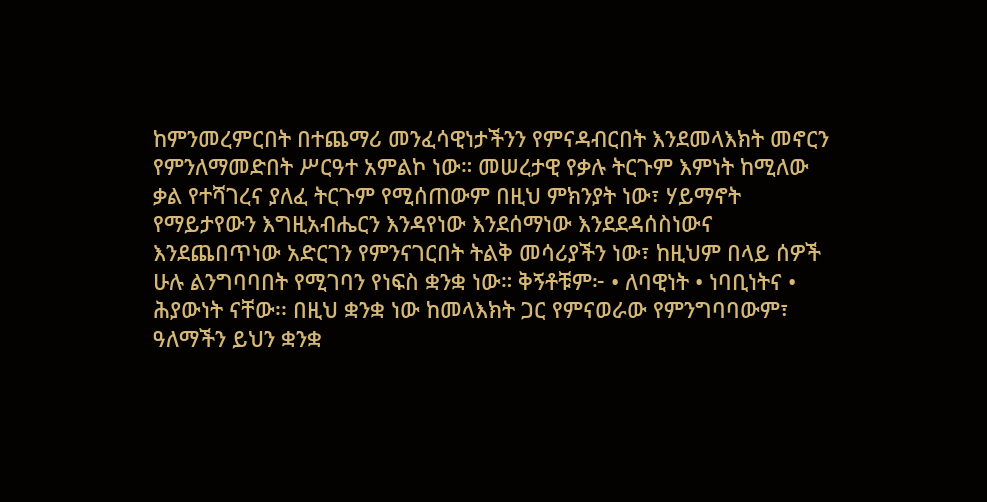ከምንመረምርበት በተጨማሪ መንፈሳዊነታችንን የምናዳብርበት እንደመላእክት መኖርን የምንለማመድበት ሥርዓተ አምልኮ ነው። መሠረታዊ የቃሉ ትርጉም እምነት ከሚለው ቃል የተሻገረና ያለፈ ትርጉም የሚሰጠውም በዚህ ምክንያት ነው፣ ሃይማኖት የማይታየውን እግዚአብሔርን እንዳየነው እንደሰማነው እንደደዳሰስነውና እንደጨበጥነው አድርገን የምንናገርበት ትልቅ መሳሪያችን ነው፣ ከዚህም በላይ ሰዎች ሁሉ ልንግባባበት የሚገባን የነፍስ ቋንቋ ነው። ቅኝቶቹም፦ • ለባዊነት • ነባቢነትና • ሕያውነት ናቸው፡፡ በዚህ ቋንቋ ነው ከመላእክት ጋር የምናወራው የምንግባባውም፣ ዓለማችን ይህን ቋንቋ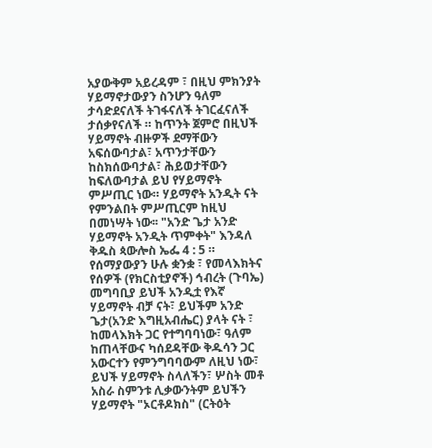አያውቅም አይረዳም ፣ በዚህ ምክንያት ሃይማኖታውያን ስንሆን ዓለም ታሳድደናለች ትገፋናለች ትገርፈናለች ታሰቃየናለች ። ከጥንት ጀምሮ በዚህች ሃይማኖት ብዙዎች ደማቸውን አፍሰውባታል፣ አጥንታቸውን ከስክሰውባታል፣ ሕይወታቸውን ከፍለውባታል ይህ የሃይማኖት ምሥጢር ነው። ሃይማኖት አንዲት ናት የምንልበት ምሥጢርም ከዚህ በመነሣት ነው፡፡ "አንድ ጌታ አንድ ሃይማኖት አንዲት ጥምቀት" እንዳለ ቅዱስ ጳውሎስ ኤፌ 4 : 5 ። የሰማያውያን ሁሉ ቋንቋ ፣ የመላእክትና የሰዎች (የክርስቲያኖች) ኅብረት (ጉባኤ) መግባቢያ ይህች አንዲቷ የእኛ ሃይማኖት ብቻ ናት፣ ይህችም አንድ ጌታ(አንድ እግዚአብሔር) ያላት ናት ፣ ከመላእክት ጋር የተግባባነው፣ ዓለም ከጠላቸውና ካሰደዳቸው ቅዱሳን ጋር አውርተን የምንግባባውም ለዚህ ነው፣ ይህች ሃይማኖት ስላለችን፣ ሦስት መቶ አስራ ስምንቱ ሊቃውንትም ይህችን ሃይማኖት "ኦርቶዶክስ" (ርትዕት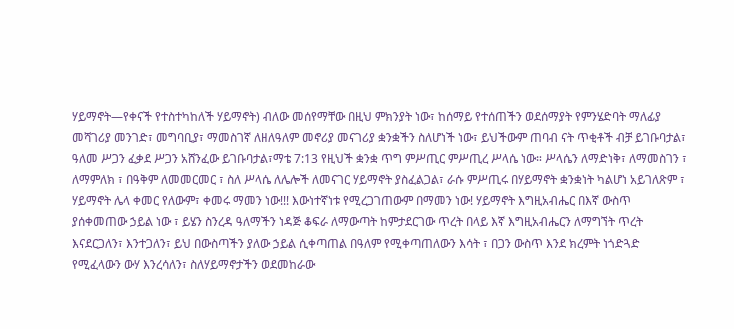ሃይማኖት—የቀናች የተስተካከለች ሃይማኖት) ብለው መሰየማቸው በዚህ ምክንያት ነው፣ ከሰማይ የተሰጠችን ወደሰማያት የምንሄድባት ማለፊያ መሻገሪያ መንገድ፣ መግባቢያ፣ ማመስገኛ ለዘለዓለም መኖሪያ መናገሪያ ቋንቋችን ስለሆነች ነው፣ ይህችውም ጠባብ ናት ጥቂቶች ብቻ ይገቡባታል፣ ዓለመ ሥጋን ፈቃደ ሥጋን አሸንፈው ይገቡባታል፣ማቴ 7:13 የዚህች ቋንቋ ጥግ ምሥጢር ምሥጢረ ሥላሴ ነው። ሥላሴን ለማድነቅ፣ ለማመስገን ፣ ለማምለክ ፣ በዓቅም ለመመርመር ፣ ስለ ሥላሴ ለሌሎች ለመናገር ሃይማኖት ያስፈልጋል፣ ራሱ ምሥጢሩ በሃይማኖት ቋንቋነት ካልሆነ አይገለጽም ፣ ሃይማኖት ሌላ ቀመር የለውም፣ ቀመሩ ማመን ነው!!! እውነተኛነቱ የሚረጋገጠውም በማመን ነው! ሃይማኖት እግዚአብሔር በእኛ ውስጥ ያሰቀመጠው ኃይል ነው ፣ ይሄን ስንረዳ ዓለማችን ነዳጅ ቆፍራ ለማውጣት ከምታደርገው ጥረት በላይ እኛ እግዚአብሔርን ለማግኘት ጥረት እናደርጋለን፣ እንተጋለን፣ ይህ በውስጣችን ያለው ኃይል ሲቀጣጠል በዓለም የሚቀጣጠለውን እሳት ፣ በጋን ውስጥ እንደ ክረምት ነጎድጓድ የሚፈላውን ውሃ እንረሳለን፣ ስለሃይማኖታችን ወደመከራው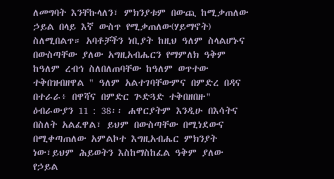ለመግባት እንቸኩላለን፣ ምክንያቱም በውጪ ከሚቃጠለው ኃይል በላይ እኛ ውስጥ የሚቃጠለው(ሃይማኖት) ስለሚበልጥ። አባቶቻችን ነቢያት ከዚህ ዓለም ስላልሆኑና በውስጣቸው ያለው አግዚአብሔርን የማምለክ ዓቅም ከዓለም ረብኅ ስለበለጠባቸው ከዓለም ወጥተው ተቅበዝብዘዋል " ዓለም አልተገባቸውምና በምድረ በዳና በተራራ፥ በዋሻና በምድር ጕድጓድ ተቅበዘበዙ" ዕብራውያን 11 : 38፡፡ ሐዋርያትም እንዲሁ በእሳትና በስለት አልፈዋል፣ ይህም በውስጣቸው በሚነደውና በሚቀጣጠለው አምልኮተ እግዚአብሔር ምክንያት ነው፣ይህም ሕይወትን እስከማስከፈል ዓቅም ያለው የኃይል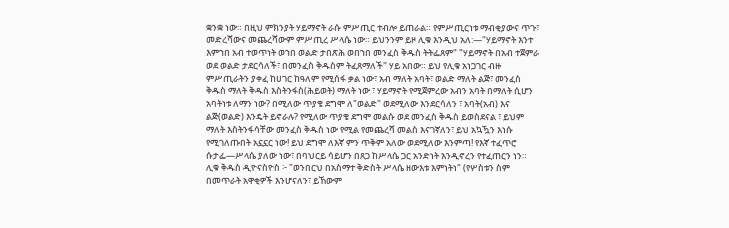ቋንቋ ነው። በዚህ ምክንያት ሃይማኖት ራሱ ምሥጢር ተብሎ ይጠራል። የምሥጢርነቱ ማብቂያውና ጥጉ፣ መድረሻውና መጨረሻውም ምሥጢረ ሥላሴ ነው። ይህንንም ይዞ ሊቁ እንዲህ አለ:—"ሃይማኖት እንተ እምኀበ አብ ተወጥነት ወኀበ ወልድ ታበጽሕ ወበኀበ መንፈስ ቅዱስ ትትፌጸም" "ሃይማኖት በአብ ተጀምራ ወደ ወልድ ታደርሳለች፣ በመንፈስ ቅዱስም ትፈጸማለች" ሃይ አበው። ይህ የሊቁ አነጋገር ብዙ ምሥጢራትን ያቀፈ ከሀገር ከዓለም የሚሰፋ ቃል ነው፣ አብ ማለት አባት፣ ወልድ ማለት ልጅ፣ መንፈስ ቅዱስ ማለት ቅዱስ እስትንፋስ(ሕይወት) ማለት ነው ፣ ሃይማኖት የሚጀምረው አብን አባት በማለት ሲሆን አባትነቱ ለማን ነው? በሚለው ጥያቄ ደግሞ ለ"ወልድ" ወደሚለው እንደርሳለን ፣ አባት(አብ) እና ልጅ(ወልድ) እንዴት ይኖራሉ? የሚለው ጥያቄ ደግሞ መልሱ ወደ መንፈስ ቅዱስ ይወስደናል ፣ ይህም ማለት እስትንፋሳቸው መንፈስ ቅዱስ ነው የሚል የመጨረሻ መልስ እናገኛለን፣ ይህ አኳዃን እነሱ የሚገለጡበት አኗኗር ነው! ይህ ደግሞ ለእኛ ምን ጥቅም አለው ወደሚለው እንምጣ! የእኛ ተፈጥሮ ሱታፌ—ሥላሴ ያለው ነው፣ በባህርይ ሳይሆን በጸጋ ከሥላሴ ጋር አንድነት እንዲኖረን የተፈጠርን ነን። ሊቁ ቅዱስ ዲዮናስዮስ ፦ "ወንበርህ በአስማተ ቅድስት ሥላሴ ዘውእቱ እምነትነ" (የሦስቱን ስም በመጥራት አዋቂዎች እንሆናለን፣ ይኸውም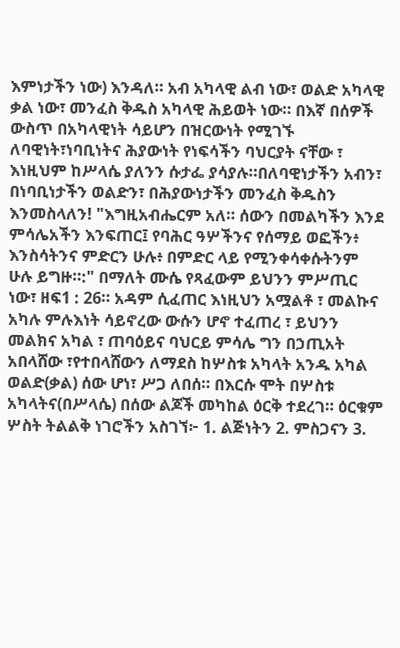እምነታችን ነው) እንዳለ። አብ አካላዊ ልብ ነው፣ ወልድ አካላዊ ቃል ነው፣ መንፈስ ቅዱስ አካላዊ ሕይወት ነው። በእኛ በሰዎች ውስጥ በአካላዊነት ሳይሆን በዝርውነት የሚገኙ ለባዊነት፣ነባቢነትና ሕያውነት የነፍሳችን ባህርያት ናቸው ፣ እነዚህም ከሥላሴ ያለንን ሱታፌ ያሳያሉ።በለባዊነታችን አብን፣ በነባቢነታችን ወልድን፣ በሕያውነታችን መንፈስ ቅዱስን እንመስላለን! "እግዚአብሔርም አለ። ሰውን በመልካችን እንደ ምሳሌአችን እንፍጠር፤ የባሕር ዓሦችንና የሰማይ ወፎችን፥ እንስሳትንና ምድርን ሁሉ፥ በምድር ላይ የሚንቀሳቀሱትንም ሁሉ ይግዙ።:" በማለት ሙሴ የጻፈውም ይህንን ምሥጢር ነው፣ ዘፍ1 : 26። አዳም ሲፈጠር እነዚህን አሟልቶ ፣ መልኩና አካሉ ምሉእነት ሳይኖረው ውሱን ሆኖ ተፈጠረ ፣ ይህንን መልክና አካል ፣ ጠባዕይና ባህርይ ምሳሌ ግን በኃጢአት አበላሸው ፣የተበላሸውን ለማደስ ከሦስቱ አካላት አንዱ አካል ወልድ(ቃል) ሰው ሆነ፣ ሥጋ ለበሰ። በእርሱ ሞት በሦስቱ አካላትና(በሥላሴ) በሰው ልጆች መካከል ዕርቅ ተደረገ። ዕርቁም ሦስት ትልልቅ ነገሮችን አስገኘ፦ 1. ልጅነትን 2. ምስጋናን 3.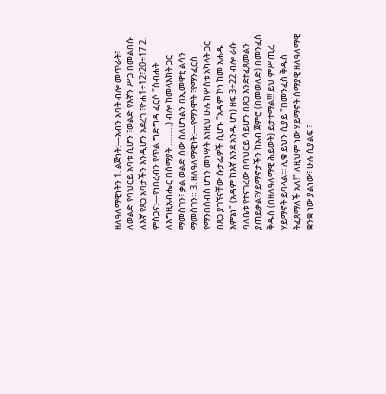ዘለዓለማዊነትን 1. ልጅነት:—አብን አባት ብሎ መጥራት፣ ለወልድ የባህርይ አባቱ ሲሆን ፣ወልድ የእኛን ሥጋ በመልበሱ ለእኛ የጸጋ አባታችን እንዲሆን አደረገ ፣ዮሐ1÷12፣20÷17 2. ምስጋና:—የነበረብን የጥል ግድግዳ ፈርሶ "ስብሐት ለእግዚአብሔር በሰማያት ………) ብሎ ከመላእክት ጋር ማመስገን፣ ቃል ወልድ ሰው ስለሆነልን በኢመዋቲ ልሳን ማመስገን። 3. ዘለዓለማዊነት:—የማንሞት ፣የማንፈርስ የማንበሰብስ ሆነን መነሣት እነዚህ ሁሉ ከሦስቱ አካላት ጋር በጸጋ ያገኘናቸው ሱታፌዎች ሲሆኑ "አዳም ኮነ ከመ አሐዱ እምኔነ" (አዳም ከእኛ እንደ አንዱ ሆነ) ዘፍ 3÷22 ብሎ ራሱ ባለቤቱ የተናገረው በባህርይ ሳይሆን በጸጋ እንደተፈጸመልን ያጠይቃል፣ሃይማኖታችን ከአብ ጀምሮ (በመወለድ) በመንፈስ ቅዱስ (በዘለዓለማዊ ሕይወት) ይታተማል!!! ይህ ምሥጢረ ሃይማኖት ይባላል፡፡፡ ሊቁ ይህን ሲያይ "በመንፈስ ቅዱስ ትፈጸማለች አለ!" ለዚህም ነው ሃይማኖት ሰማያዊ ዘለዓለማዊ ቋንቋ ነው ያልነው፣ ሁሉ ሲያልፍ ፣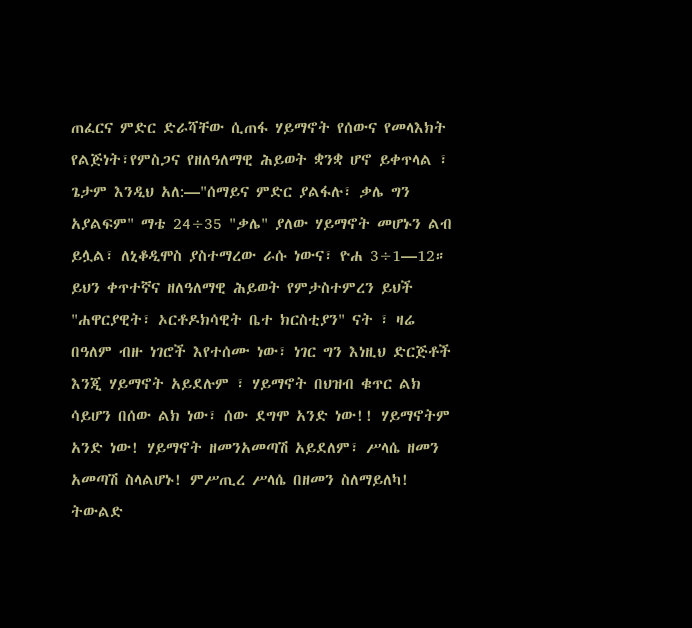ጠፈርና ምድር ድራሻቸው ሲጠፋ ሃይማኖት የሰውና የመላእክት የልጅነት፣የምስጋና የዘለዓለማዊ ሕይወት ቋንቋ ሆኖ ይቀጥላል ፣ ጌታም እንዲህ አለ:—"ሰማይና ምድር ያልፋሉ፣ ቃሌ ግን አያልፍም" ማቴ 24÷35 "ቃሌ" ያለው ሃይማኖት መሆኑን ልብ ይሏል፣ ለኒቆዲሞስ ያስተማረው ራሱ ነውና፣ ዮሐ 3÷1—12። ይህን ቀጥተኛና ዘለዓለማዊ ሕይወት የምታስተምረን ይህች "ሐዋርያዊት፣ ኦርቶዶክሳዊት ቤተ ክርስቲያን" ናት ፣ ዛሬ በዓለም ብዙ ነገሮች እየተሰሙ ነው፣ ነገር ግን እነዚህ ድርጅቶች እንጂ ሃይማኖት አይደሉም ፣ ሃይማኖት በህዝብ ቁጥር ልክ ሳይሆን በሰው ልክ ነው፣ ሰው ደግሞ አንድ ነው!! ሃይማኖትም አንድ ነው! ሃይማኖት ዘመንአመጣሽ አይደለም፣ ሥላሴ ዘመን አመጣሽ ስላልሆኑ! ምሥጢረ ሥላሴ በዘመን ስለማይለካ! ትውልድ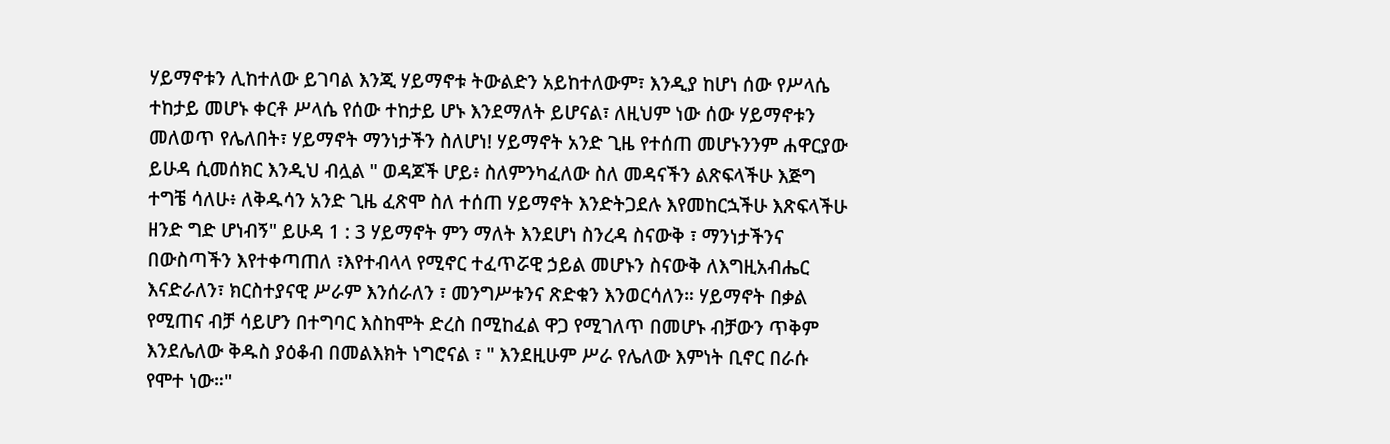ሃይማኖቱን ሊከተለው ይገባል እንጂ ሃይማኖቱ ትውልድን አይከተለውም፣ እንዲያ ከሆነ ሰው የሥላሴ ተከታይ መሆኑ ቀርቶ ሥላሴ የሰው ተከታይ ሆኑ እንደማለት ይሆናል፣ ለዚህም ነው ሰው ሃይማኖቱን መለወጥ የሌለበት፣ ሃይማኖት ማንነታችን ስለሆነ! ሃይማኖት አንድ ጊዜ የተሰጠ መሆኑንንም ሐዋርያው ይሁዳ ሲመሰክር እንዲህ ብሏል " ወዳጆች ሆይ፥ ስለምንካፈለው ስለ መዳናችን ልጽፍላችሁ እጅግ ተግቼ ሳለሁ፥ ለቅዱሳን አንድ ጊዜ ፈጽሞ ስለ ተሰጠ ሃይማኖት እንድትጋደሉ እየመከርኋችሁ እጽፍላችሁ ዘንድ ግድ ሆነብኝ" ይሁዳ 1 : 3 ሃይማኖት ምን ማለት እንደሆነ ስንረዳ ስናውቅ ፣ ማንነታችንና በውስጣችን እየተቀጣጠለ ፣እየተብላላ የሚኖር ተፈጥሯዊ ኃይል መሆኑን ስናውቅ ለእግዚአብሔር እናድራለን፣ ክርስተያናዊ ሥራም እንሰራለን ፣ መንግሥቱንና ጽድቁን እንወርሳለን። ሃይማኖት በቃል የሚጠና ብቻ ሳይሆን በተግባር እስከሞት ድረስ በሚከፈል ዋጋ የሚገለጥ በመሆኑ ብቻውን ጥቅም እንደሌለው ቅዱስ ያዕቆብ በመልእክት ነግሮናል ፣ " እንደዚሁም ሥራ የሌለው እምነት ቢኖር በራሱ የሞተ ነው።"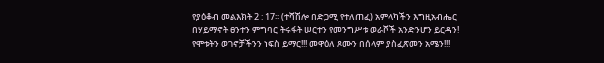የያዕቆብ መልእክት 2 : 17፡፡ (ተሻሽሎ በድጋሚ የተለጠፈ) አምላካችን እግዚአብሔር በሃይማኖት ፀንተን ምግባር ትሩፋት ሠርተን የመንግሥቱ ወራሾች አንድንሆን ይርዳን! የሞቱትን ወገኖቻችንን ነፍስ ይማር!!! መዋዕለ ጾሙን በሰላም ያስፈጽመን አሜን!!!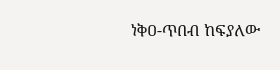ነቅዐ-ጥበብ ከፍያለው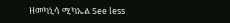ዘመካኒሳ ሚካኤል See less